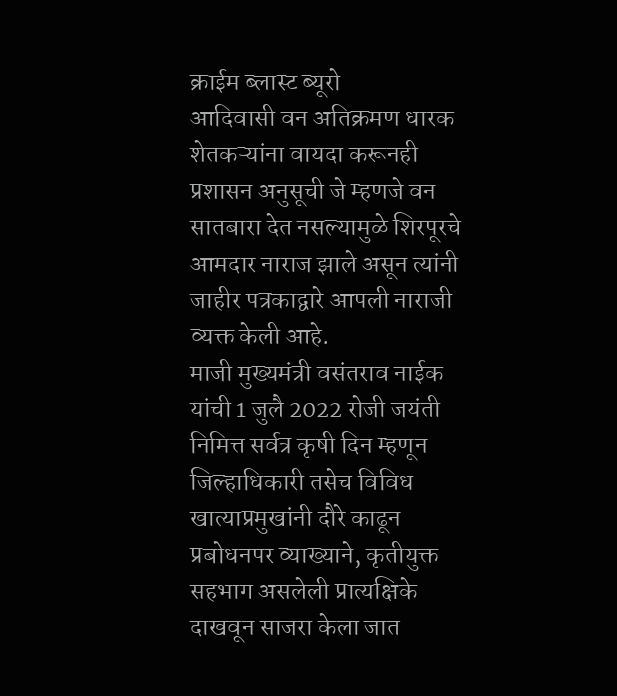क्राईम ब्लास्ट ब्यूरो
आदिवासी वन अतिक्रमण धारक शेतकऱ्यांना वायदा करूनही प्रशासन अनुसूची जे म्हणजे वन सातबारा देत नसल्यामुळे शिरपूरचे आमदार नाराज झाले असून त्यांनी जाहीर पत्रकाद्वारे आपली नाराजी व्यक्त केली आहे.
माजी मुख्यमंत्री वसंतराव नाईक यांची 1 जुलै 2022 रोजी जयंती निमित्त सर्वत्र कृषी दिन म्हणून जिल्हाधिकारी तसेच विविध खात्याप्रमुखांनी दौरे काढून प्रबोधनपर व्याख्याने, कृतीयुक्त सहभाग असलेली प्रात्यक्षिके दाखवून साजरा केला जात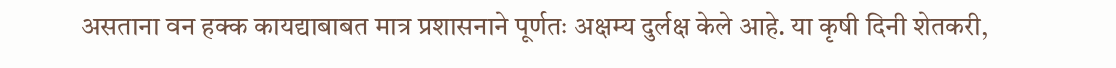असताना वन हक्क कायद्याबाबत मात्र प्रशासनाने पूर्णतः अक्षम्य दुर्लक्ष केले आहे. या कृषी दिनी शेतकरी,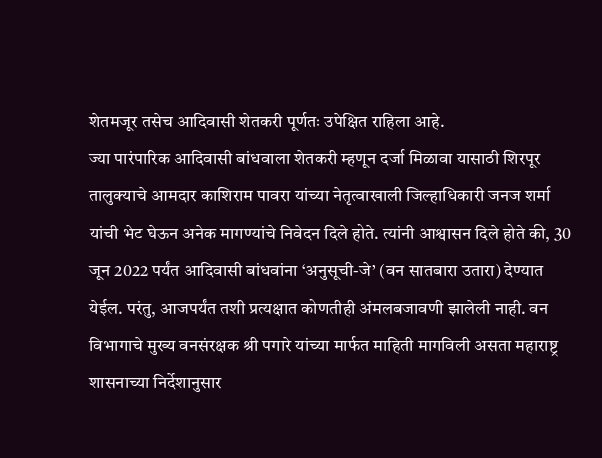शेतमजूर तसेच आदिवासी शेतकरी पूर्णतः उपेक्षित राहिला आहे.
ज्या पारंपारिक आदिवासी बांधवाला शेतकरी म्हणून दर्जा मिळावा यासाठी शिरपूर तालुक्याचे आमदार काशिराम पावरा यांच्या नेतृत्वाखाली जिल्हाधिकारी जनज शर्मा यांची भेट घेऊन अनेक मागण्यांचे निवेदन दिले होते. त्यांनी आश्वासन दिले होते की, 30 जून 2022 पर्यंत आदिवासी बांधवांना ‘अनुसूची-जे’ (वन सातबारा उतारा) देण्यात येईल. परंतु, आजपर्यंत तशी प्रत्यक्षात कोणतीही अंमलबजावणी झालेली नाही. वन विभागाचे मुख्य वनसंरक्षक श्री पगारे यांच्या मार्फत माहिती मागविली असता महाराष्ट्र शासनाच्या निर्देशानुसार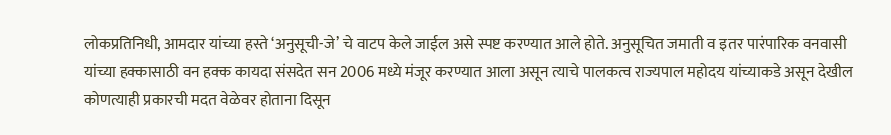लोकप्रतिनिधी, आमदार यांच्या हस्ते ‘अनुसूची-जे’ चे वाटप केले जाईल असे स्पष्ट करण्यात आले होते. अनुसूचित जमाती व इतर पारंपारिक वनवासी यांच्या हक्कासाठी वन हक्क कायदा संसदेत सन 2006 मध्ये मंजूर करण्यात आला असून त्याचे पालकत्व राज्यपाल महोदय यांच्याकडे असून देखील कोणत्याही प्रकारची मदत वेळेवर होताना दिसून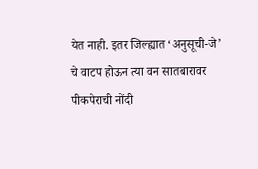येत नाही. इतर जिल्ह्यात ‘अनुसूची-जे’ चे वाटप होऊन त्या वन सातबारावर पीकपेराची नोंदी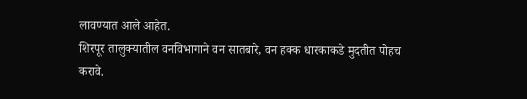लावण्यात आले आहेत.
शिरपूर तालुक्यातील वनविभागाने वन सातबारे, वन हक्क धारकाकडे मुदतीत पोहच करावे.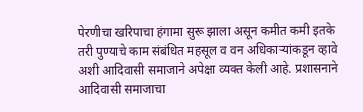पेरणीचा खरिपाचा हंगामा सुरू झाला असून कमीत कमी इतके तरी पुण्याचे काम संबंधित महसूल व वन अधिकाऱ्यांकडून व्हावे अशी आदिवासी समाजाने अपेक्षा व्यक्त केली आहे. प्रशासनाने आदिवासी समाजाचा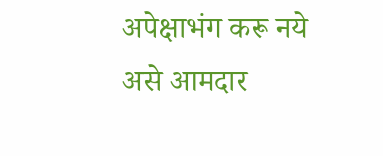अपेक्षाभंग करू नये असे आमदार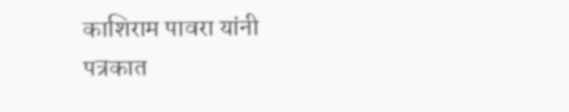काशिराम पावरा यांनी पत्रकात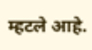म्हटले आहे.